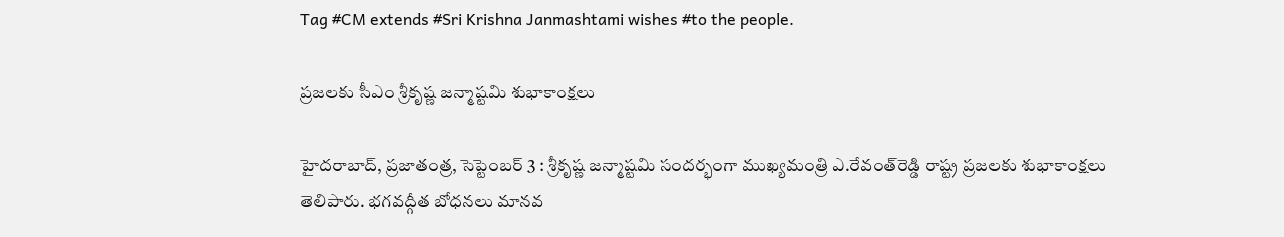Tag #CM extends #Sri Krishna Janmashtami wishes #to the people.

ప్రజలకు సీఎం శ్రీకృష్ణ జన్మాష్టమి శుభాకాంక్షలు

హైదరాబాద్, ప్రజాతంత్ర, సెప్టెంబర్ 3 : శ్రీకృష్ణ జన్మాష్టమి సందర్భంగా ముఖ్యమంత్రి ఎ.రేవంత్‌రెడ్డి రాష్ట్ర ప్రజలకు శుభాకాంక్షలు తెలిపారు. భగవద్గీత బోధనలు మానవ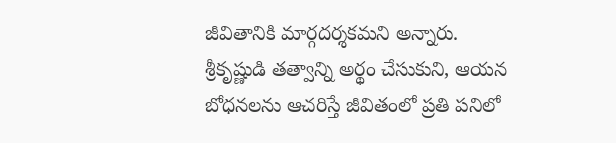జీవితానికి మార్గదర్శకమని అన్నారు. శ్రీకృష్ణుడి తత్వాన్ని అర్థం చేసుకుని, ఆయన బోధనలను ఆచరిస్తే జీవితంలో ప్రతి పనిలో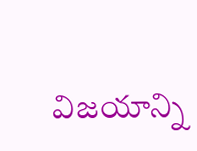విజయాన్ని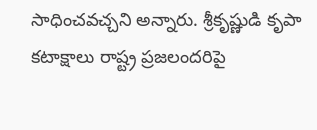సాధించవచ్చని అన్నారు. శ్రీకృష్ణుడి కృపా కటాక్షాలు రాష్ట్ర ప్రజలందరిపై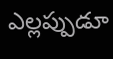ఎల్లప్పుడూ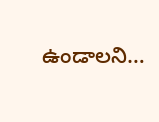ఉండాలని…